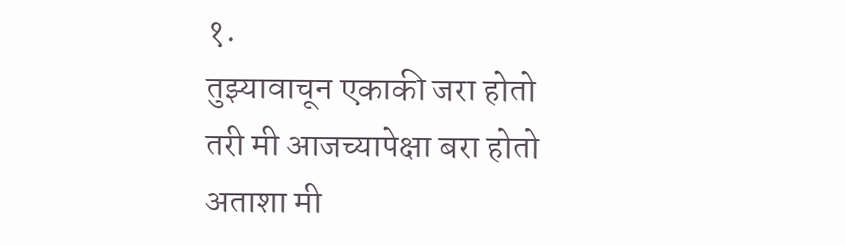१.
तुझ्यावाचून एकाकी जरा होतो
तरी मी आजच्यापेक्षा बरा होतो
अताशा मी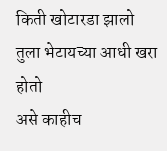किती खोटारडा झालो
तुला भेटायच्या आधी खरा होतो
असे काहीच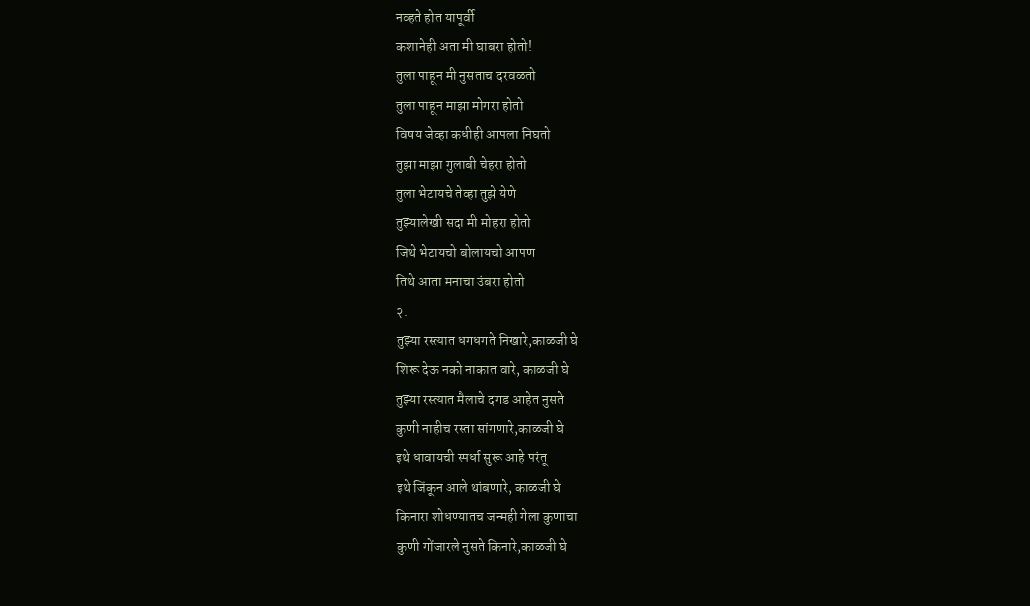नव्हते होत यापूर्वी
कशानेही अता मी घाबरा होतो!
तुला पाहून मी नुसताच दरवळतो
तुला पाहून माझा मोगरा होतो
विषय जेव्हा कधीही आपला निघतो
तुझा माझा गुलाबी चेहरा होतो
तुला भेटायचे तेव्हा तुझे येणे
तुझ्यालेखी सदा मी मोहरा होतो
जिथे भेटायचो बोलायचो आपण
तिथे आता मनाचा उंबरा होतो
२.
तुझ्या रस्त्यात धगधगते निखारे,काळजी घे
शिरू देऊ नको नाकात वारे, काळजी घे
तुझ्या रस्त्यात मैलाचे दगड आहेत नुसते
कुणी नाहीच रस्ता सांगणारे,काळजी घे
इथे धावायची स्पर्धा सुरू आहे परंतू
इथे जिंकून आले थांबणारे, काळजी घे
किनारा शोधण्यातच जन्मही गेला कुणाचा
कुणी गोंजारले नुसते किनारे,काळजी घे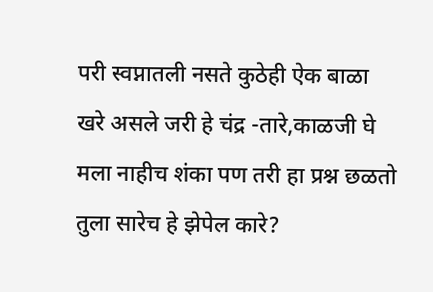परी स्वप्नातली नसते कुठेही ऐक बाळा
खरे असले जरी हे चंद्र -तारे,काळजी घे
मला नाहीच शंका पण तरी हा प्रश्न छळतो
तुला सारेच हे झेपेल कारे?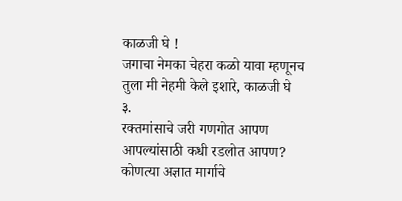काळजी घे !
जगाचा नेमका चेहरा कळो यावा म्हणूनच
तुला मी नेहमी केले इशारे, काळजी घे
३.
रक्तमांसाचे जरी गणगोत आपण
आपल्यांसाठी कधी रडलोत आपण?
कोणत्या अज्ञात मार्गाचे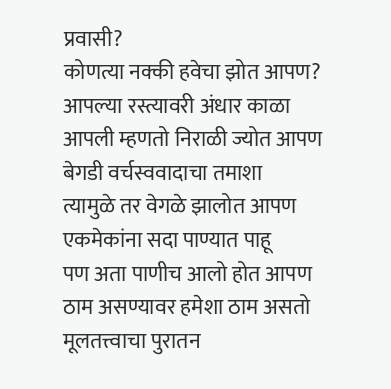प्रवासी?
कोणत्या नक्की हवेचा झोत आपण?
आपल्या रस्त्यावरी अंधार काळा
आपली म्हणतो निराळी ज्योत आपण
बेगडी वर्चस्ववादाचा तमाशा
त्यामुळे तर वेगळे झालोत आपण
एकमेकांना सदा पाण्यात पाहू
पण अता पाणीच आलो होत आपण
ठाम असण्यावर हमेशा ठाम असतो
मूलतत्त्वाचा पुरातन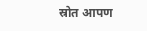स्रोत आपण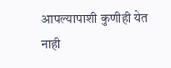आपल्यापाशी कुणीही येत नाही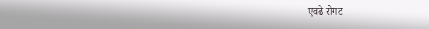एवढे रोगट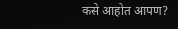कसे आहोत आपण?